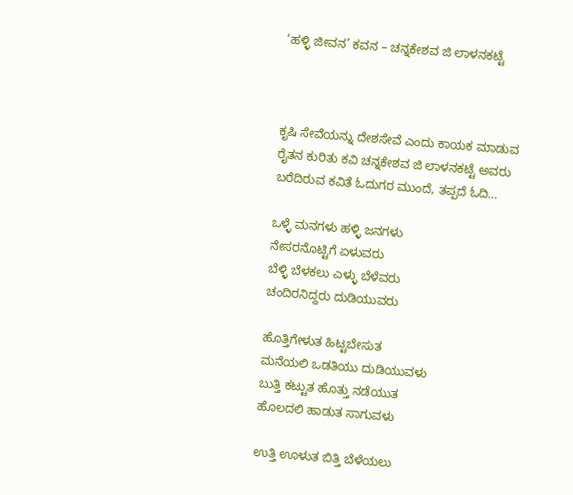‘ಹಳ್ಳಿ ಜೀವನ’ ಕವನ – ಚನ್ನಕೇಶವ ಜಿ ಲಾಳನಕಟ್ಟೆ



ಕೃಷಿ ಸೇವೆಯನ್ನು ದೇಶಸೇವೆ ಎಂದು ಕಾಯಕ ಮಾಡುವ ರೈತನ ಕುರಿತು ಕವಿ ಚನ್ನಕೇಶವ ಜಿ ಲಾಳನಕಟ್ಟೆ ಅವರು ಬರೆದಿರುವ ಕವಿತೆ ಓದುಗರ ಮುಂದೆ, ತಪ್ಪದೆ ಓದಿ…

ಒಳ್ಳೆ ಮನಗಳು ಹಳ್ಳಿ ಜನಗಳು
ನೇಸರನೊಟ್ಟಿಗೆ ಏಳುವರು
ಬೆಳ್ಳಿ ಬೆಳಕಲು ಎಳ್ಳು ಬೆಳೆವರು
ಚಂದಿರನಿದ್ದರು ದುಡಿಯುವರು

ಹೊತ್ತಿಗೇಳುತ ಹಿಟ್ಟಬೇಸುತ
ಮನೆಯಲಿ ಒಡತಿಯು ದುಡಿಯುವಳು
ಬುತ್ತಿ ಕಟ್ಟುತ ಹೊತ್ತು ನಡೆಯುತ
ಹೊಲದಲಿ ಹಾಡುತ ಸಾಗುವಳು

ಉತ್ತಿ ಊಳುತ ಬಿತ್ತಿ ಬೆಳೆಯಲು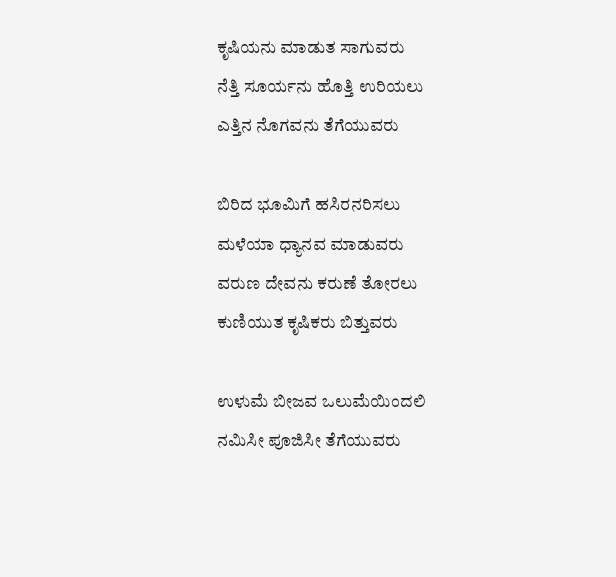ಕೃಷಿಯನು ಮಾಡುತ ಸಾಗುವರು
ನೆತ್ತಿ ಸೂರ್ಯನು ಹೊತ್ತಿ ಉರಿಯಲು
ಎತ್ತಿನ ನೊಗವನು ತೆಗೆಯುವರು

ಬಿರಿದ ಭೂಮಿಗೆ ಹಸಿರನರಿಸಲು
ಮಳೆಯಾ ಧ್ಯಾನವ ಮಾಡುವರು
ವರುಣ ದೇವನು ಕರುಣೆ ತೋರಲು
ಕುಣಿಯುತ ಕೃಷಿಕರು ಬಿತ್ತುವರು

ಉಳುಮೆ ಬೀಜವ ಒಲುಮೆಯಿಂದಲಿ
ನಮಿಸೀ ಪೂಜಿಸೀ ತೆಗೆಯುವರು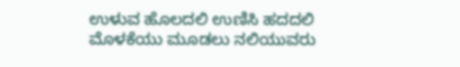ಉಳುವ ಹೊಲದಲಿ ಉಣಿಸಿ ಹದದಲಿ
ಮೊಳಕೆಯು ಮೂಡಲು ನಲಿಯುವರು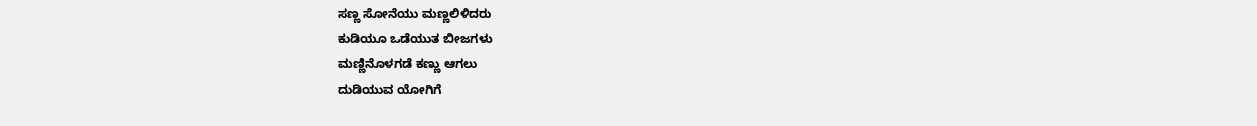ಸಣ್ಣ ಸೋನೆಯು ಮಣ್ಣಲಿಳಿದರು
ಕುಡಿಯೂ ಒಡೆಯುತ ಬೀಜಗಳು
ಮಣ್ಣಿನೊಳಗಡೆ ಕಣ್ಣು ಆಗಲು
ದುಡಿಯುವ ಯೋಗಿಗೆ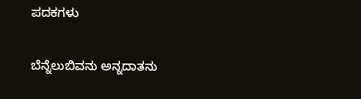ಪದಕಗಳು

ಬೆನ್ನೆಲುಬಿವನು ಅನ್ನದಾತನು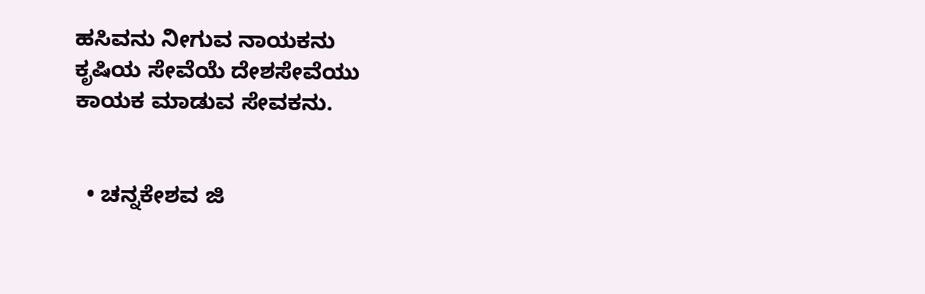ಹಸಿವನು ನೀಗುವ ನಾಯಕನು
ಕೃಷಿಯ ಸೇವೆಯೆ ದೇಶಸೇವೆಯು
ಕಾಯಕ ಮಾಡುವ ಸೇವಕನು.


  • ಚನ್ನಕೇಶವ ಜಿ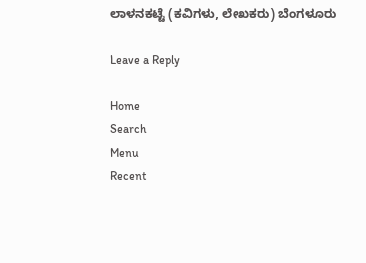ಲಾಳನಕಟ್ಟೆ (ಕವಿಗಳು, ಲೇಖಕರು) ಬೆಂಗಳೂರು

Leave a Reply

Home
Search
Menu
Recent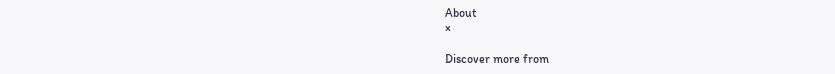About
×

Discover more from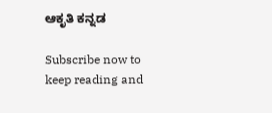ಆಕೃತಿ ಕನ್ನಡ

Subscribe now to keep reading and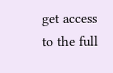get access to the full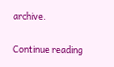archive.

Continue reading